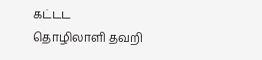கட்டட தொழிலாளி தவறி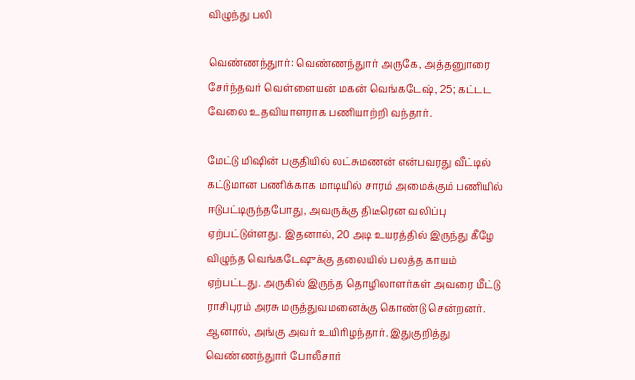விழுந்து பலி

வெண்ணந்துார்: வெண்ணந்துார் அருகே, அத்தனுாரை சேர்ந்தவர் வெள்ளையன் மகன் வெங்கடேஷ், 25; கட்டட வேலை உதவியாளராக பணியாற்றி வந்தார்.

மேட்டு மிஷின் பகுதியில் லட்சுமணன் என்பவரது வீட்டில் கட்டுமான பணிக்காக மாடியில் சாரம் அமைக்கும் பணியில் ஈடுபட்டிருந்தபோது, அவருக்கு திடீரென வலிப்பு ஏற்பட்டுள்ளது. இதனால், 20 அடி உயரத்தில் இருந்து கீழே விழுந்த வெங்கடேஷுக்கு தலையில் பலத்த காயம் ஏற்பட்டது. அருகில் இருந்த தொழிலாளர்கள் அவரை மீட்டு ராசிபுரம் அரசு மருத்துவமனைக்கு கொண்டு சென்றனர். ஆனால், அங்கு அவர் உயிரிழந்தார். இதுகுறித்து வெண்ணந்துார் போலீசார்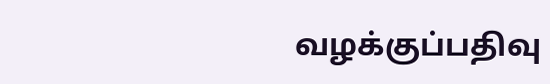வழக்குப்பதிவு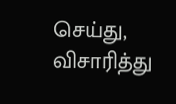செய்து, விசாரித்து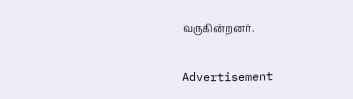வருகின்றனர்.

Advertisement